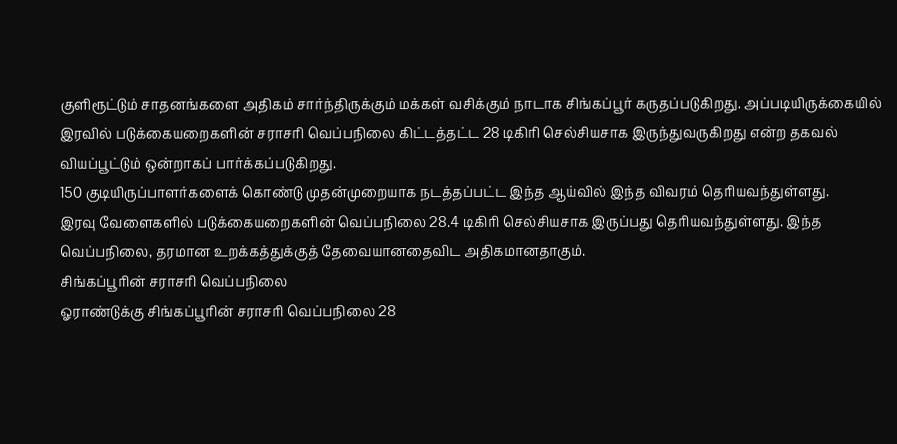குளிரூட்டும் சாதனங்களை அதிகம் சார்ந்திருக்கும் மக்கள் வசிக்கும் நாடாக சிங்கப்பூர் கருதப்படுகிறது. அப்படியிருக்கையில் இரவில் படுக்கையறைகளின் சராசரி வெப்பநிலை கிட்டத்தட்ட 28 டிகிரி செல்சியசாக இருந்துவருகிறது என்ற தகவல் வியப்பூட்டும் ஒன்றாகப் பார்க்கப்படுகிறது.
150 குடியிருப்பாளர்களைக் கொண்டு முதன்முறையாக நடத்தப்பட்ட இந்த ஆய்வில் இந்த விவரம் தெரியவந்துள்ளது.
இரவு வேளைகளில் படுக்கையறைகளின் வெப்பநிலை 28.4 டிகிரி செல்சியசாக இருப்பது தெரியவந்துள்ளது. இந்த வெப்பநிலை, தரமான உறக்கத்துக்குத் தேவையானதைவிட அதிகமானதாகும்.
சிங்கப்பூரின் சராசரி வெப்பநிலை
ஓராண்டுக்கு சிங்கப்பூரின் சராசரி வெப்பநிலை 28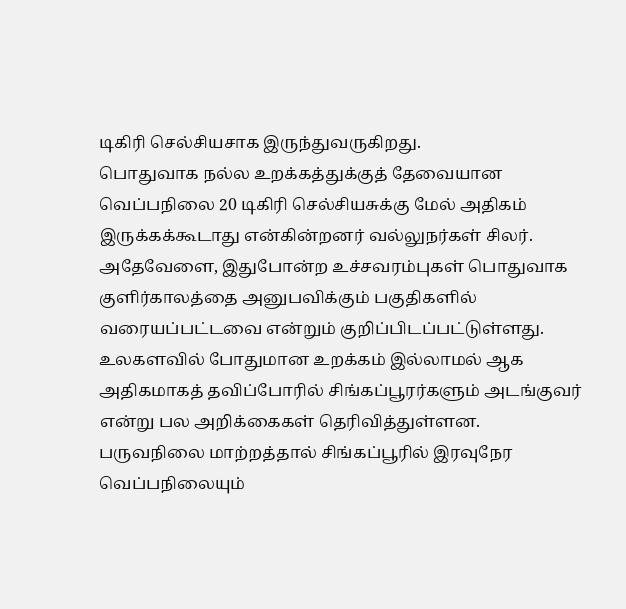டிகிரி செல்சியசாக இருந்துவருகிறது.
பொதுவாக நல்ல உறக்கத்துக்குத் தேவையான வெப்பநிலை 20 டிகிரி செல்சியசுக்கு மேல் அதிகம் இருக்கக்கூடாது என்கின்றனர் வல்லுநர்கள் சிலர். அதேவேளை, இதுபோன்ற உச்சவரம்புகள் பொதுவாக குளிர்காலத்தை அனுபவிக்கும் பகுதிகளில் வரையப்பட்டவை என்றும் குறிப்பிடப்பட்டுள்ளது.
உலகளவில் போதுமான உறக்கம் இல்லாமல் ஆக அதிகமாகத் தவிப்போரில் சிங்கப்பூரர்களும் அடங்குவர் என்று பல அறிக்கைகள் தெரிவித்துள்ளன. பருவநிலை மாற்றத்தால் சிங்கப்பூரில் இரவுநேர வெப்பநிலையும்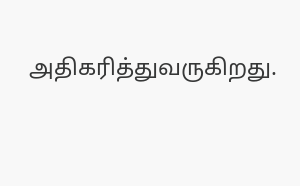அதிகரித்துவருகிறது.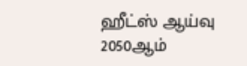ஹீட்ஸ் ஆய்வு
2050ஆம்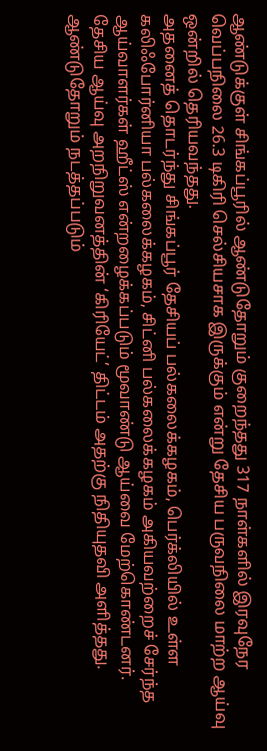ஆண்டுக்குள் சிங்கப்பூரில் ஆண்டுதோறும் குறைந்தது 317 நாள்களில் இரவுநேர வெப்பநிலை 26.3 டிகிரி செல்சியசாக இருக்கும் என்று தேசிய பருவநிலை மாற்ற ஆய்வு ஒன்றில் தெரியவந்தது.
அதனைத் தொடர்ந்து சிங்கப்பூர் தேசியப் பல்கலைக்கழகம், பெர்க்லியில் உள்ள கலிஃபோர்னியா பல்கலைக்கழகம், சிட்னி பல்கலைக்கழகம் அகியவற்றைச் சேர்ந்த ஆய்வாளர்கள் ஹீட்ஸ் என்றழைக்கப்படும் மூவாண்டு ஆய்வை மேற்கொண்டனர். தேசிய ஆய்வு அறநிறுவனத்தின் ‘கிரியேட்’ திட்டம் அதற்கு நிதியுதவி அளித்தது.
ஆண்டுதோறும் நடத்தப்படும்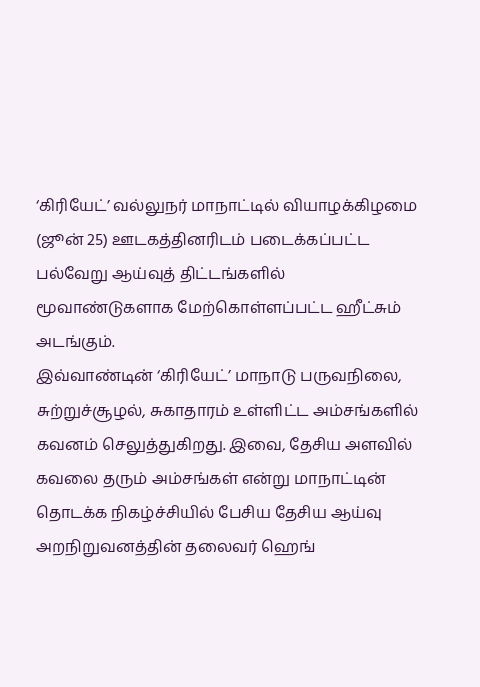‘கிரியேட்’ வல்லுநர் மாநாட்டில் வியாழக்கிழமை (ஜூன் 25) ஊடகத்தினரிடம் படைக்கப்பட்ட பல்வேறு ஆய்வுத் திட்டங்களில் மூவாண்டுகளாக மேற்கொள்ளப்பட்ட ஹீட்சும் அடங்கும்.
இவ்வாண்டின் ‘கிரியேட்’ மாநாடு பருவநிலை, சுற்றுச்சூழல், சுகாதாரம் உள்ளிட்ட அம்சங்களில் கவனம் செலுத்துகிறது. இவை, தேசிய அளவில் கவலை தரும் அம்சங்கள் என்று மாநாட்டின் தொடக்க நிகழ்ச்சியில் பேசிய தேசிய ஆய்வு அறநிறுவனத்தின் தலைவர் ஹெங்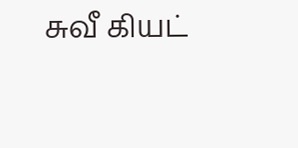சுவீ கியட்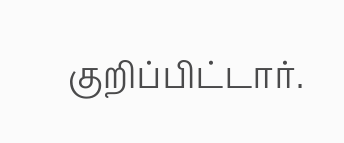குறிப்பிட்டார்.